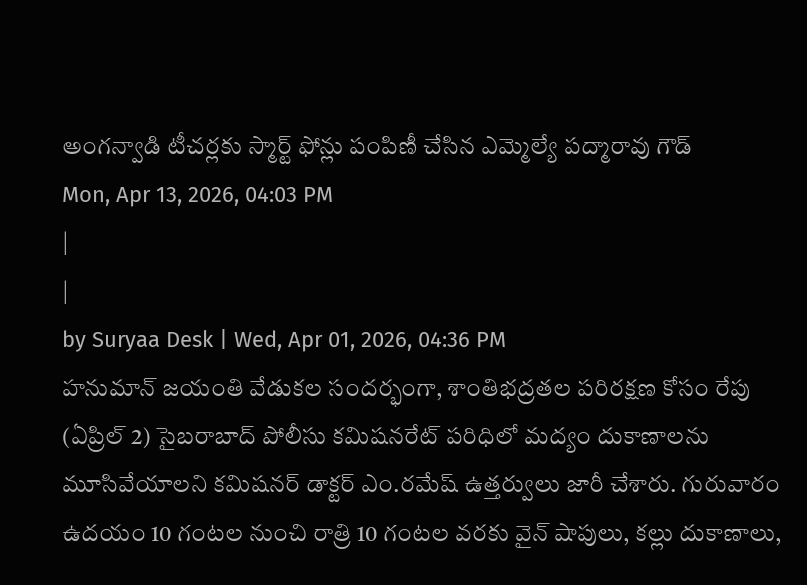అంగన్వాడి టీచర్లకు స్మార్ట్ ఫోన్లు పంపిణీ చేసిన ఎమ్మెల్యే పద్మారావు గౌడ్
Mon, Apr 13, 2026, 04:03 PM
|
|
by Suryaa Desk | Wed, Apr 01, 2026, 04:36 PM
హనుమాన్ జయంతి వేడుకల సందర్భంగా, శాంతిభద్రతల పరిరక్షణ కోసం రేపు (ఏప్రిల్ 2) సైబరాబాద్ పోలీసు కమిషనరేట్ పరిధిలో మద్యం దుకాణాలను మూసివేయాలని కమిషనర్ డాక్టర్ ఎం.రమేష్ ఉత్తర్వులు జారీ చేశారు. గురువారం ఉదయం 10 గంటల నుంచి రాత్రి 10 గంటల వరకు వైన్ షాపులు, కల్లు దుకాణాలు,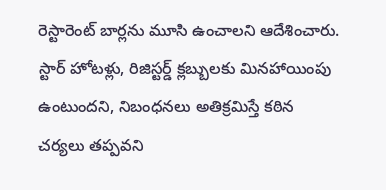రెస్టారెంట్ బార్లను మూసి ఉంచాలని ఆదేశించారు. స్టార్ హోటళ్లు, రిజిస్టర్డ్ క్లబ్బులకు మినహాయింపు ఉంటుందని, నిబంధనలు అతిక్రమిస్తే కఠిన చర్యలు తప్పవని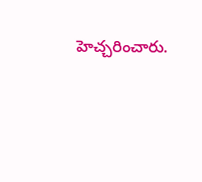హెచ్చరించారు.